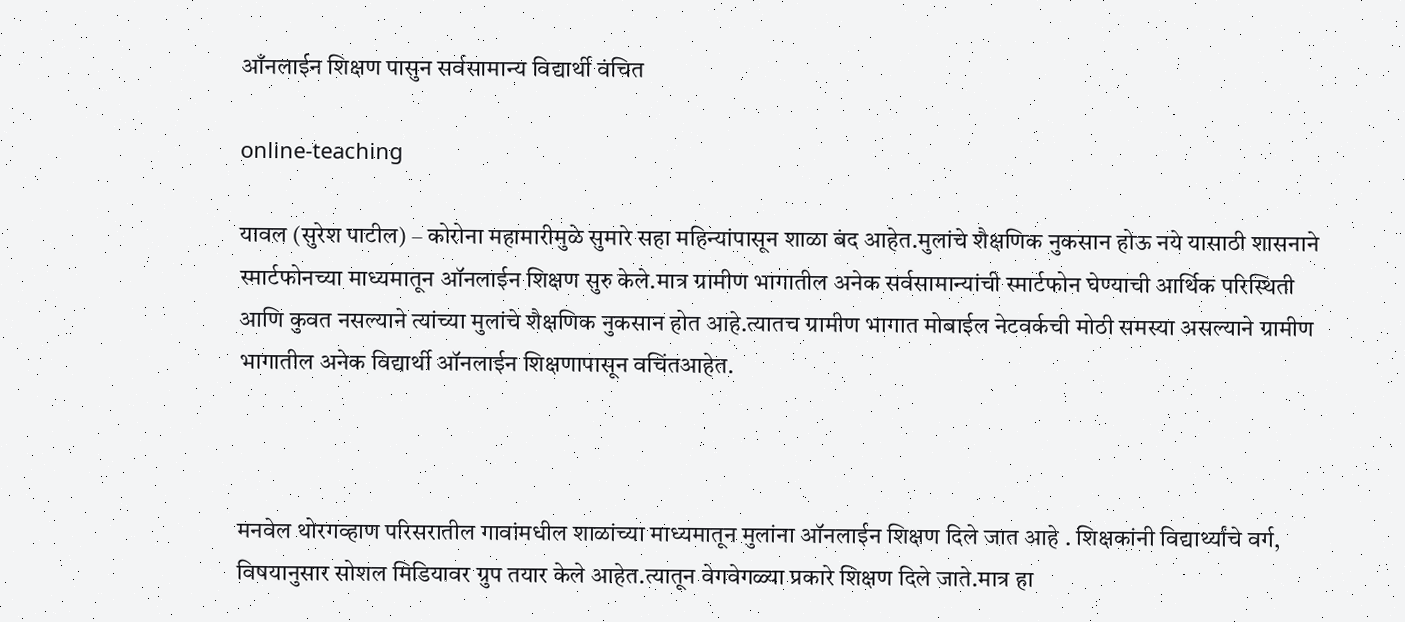आँनलाईन शिक्षण पासुन सर्वसामान्य विद्यार्थी वंचित

online-teaching

यावल (सुरेश पाटील) – कोरोना महामारीमुळे सुमारे सहा महिन्यांपासून शाळा बंद आहेत.मुलांचे शैक्षणिक नुकसान होऊ नये यासाठी शासनाने स्मार्टफोनच्या माध्यमातून ऑनलाईन शिक्षण सुरु केले.मात्र ग्रामीण भागातील अनेक सर्वसामान्यांची स्मार्टफोन घेण्याची आर्थिक परिस्थिती आणि कुवत नसल्याने त्यांच्या मुलांचे शैक्षणिक नुकसान होत आहे.त्यातच ग्रामीण भागात मोबाईल नेटवर्कची मोठी समस्या असल्याने ग्रामीण भागातील अनेक विद्यार्थी ऑनलाईन शिक्षणापासून वचिंतआहेत.



मनवेल थोरगव्हाण परिसरातील गावांमधील शाळांच्या माध्यमातून मुलांना ऑनलाईन शिक्षण दिले जात आहे . शिक्षकांनी विद्यार्थ्यांचे वर्ग, विषयानुसार सोशल मिडियावर ग्रुप तयार केले आहेत.त्यातून वेगवेगळ्या प्रकारे शिक्षण दिले जाते.मात्र हा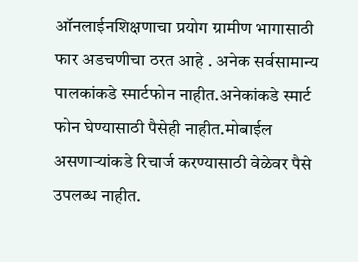ऑनलाईनशिक्षणाचा प्रयोग ग्रामीण भागासाठी फार अडचणीचा ठरत आहे . अनेक सर्वसामान्य पालकांकडे स्मार्टफोन नाहीत.अनेकांकडे स्मार्ट फोन घेण्यासाठी पैसेही नाहीत.मोबाईल असणाऱ्यांकडे रिचार्ज करण्यासाठी वेळेवर पैसे उपलब्ध नाहीत.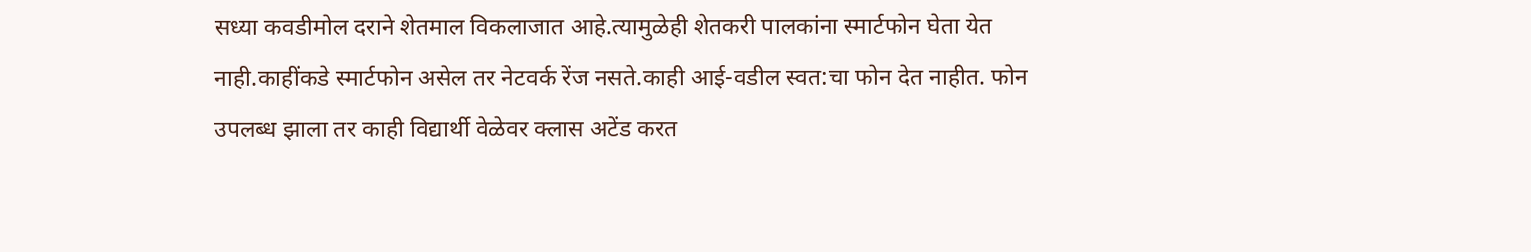सध्या कवडीमोल दराने शेतमाल विकलाजात आहे.त्यामुळेही शेतकरी पालकांना स्मार्टफोन घेता येत नाही.काहींकडे स्मार्टफोन असेल तर नेटवर्क रेंज नसते.काही आई-वडील स्वत:चा फोन देत नाहीत. फोन उपलब्ध झाला तर काही विद्यार्थी वेळेवर क्लास अटेंड करत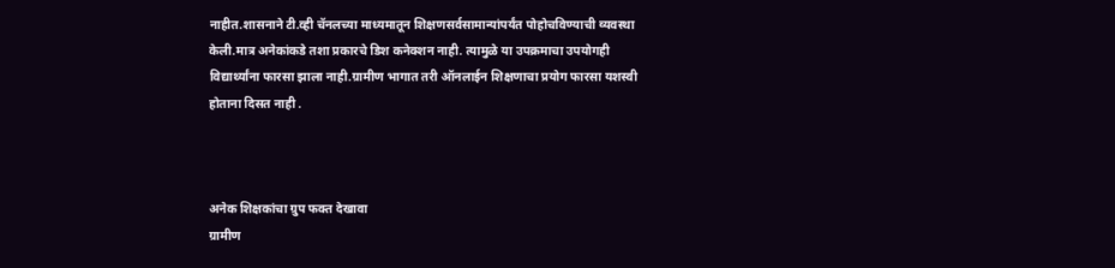नाहीत.शासनाने टी.व्ही चॅनलच्या माध्यमातून शिक्षणसर्वसामान्यांपर्यंत पोहोचविण्याची व्यवस्था केली.मात्र अनेकांकडे तशा प्रकारचे डिश कनेक्शन नाही. त्यामुळे या उपक्रमाचा उपयोगही विद्यार्थ्यांना फारसा झाला नाही.ग्रामीण भागात तरी ऑनलाईन शिक्षणाचा प्रयोग फारसा यशस्वी होताना दिसत नाही .



अनेक शिक्षकांचा ग्रुप फक्त देखावा
ग्रामीण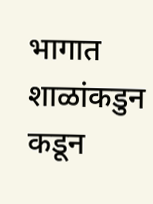भागात शाळांकडुन कडून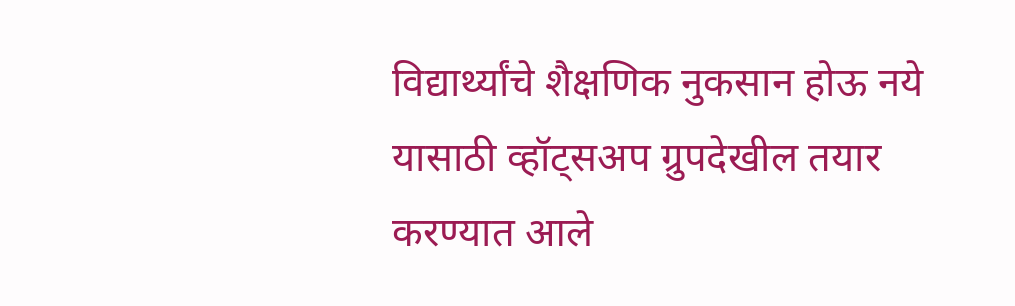विद्यार्थ्यांचे शैक्षणिक नुकसान होऊ नये यासाठी व्हॉट्सअप ग्रुपदेखील तयार करण्यात आले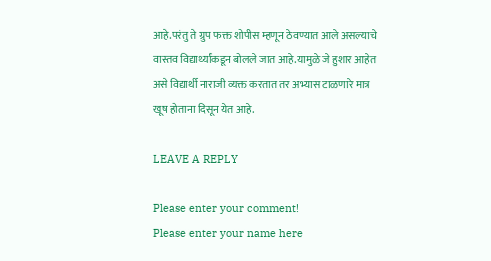आहे.परंतु ते ग्रुप फक्त शोपीस म्हणून ठेवण्यात आले असल्याचे वास्तव विद्यार्थ्यांकडून बोलले जात आहे.यामुळे जे हुशार आहेत असे विद्यार्थी नाराजी व्यक्त करतात तर अभ्यास टाळणारे मात्र खूष होताना दिसून येत आहे.

LEAVE A REPLY

Please enter your comment!
Please enter your name here